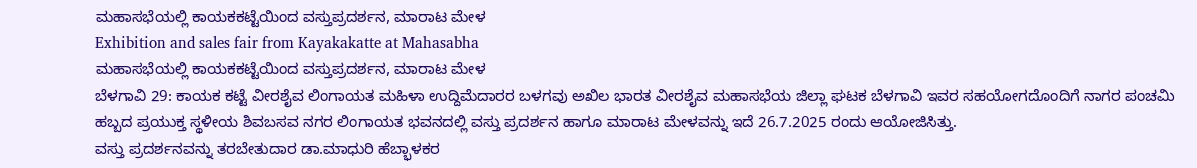ಮಹಾಸಭೆಯಲ್ಲಿ ಕಾಯಕಕಟ್ಟೆಯಿಂದ ವಸ್ತುಪ್ರದರ್ಶನ, ಮಾರಾಟ ಮೇಳ
Exhibition and sales fair from Kayakakatte at Mahasabha
ಮಹಾಸಭೆಯಲ್ಲಿ ಕಾಯಕಕಟ್ಟೆಯಿಂದ ವಸ್ತುಪ್ರದರ್ಶನ, ಮಾರಾಟ ಮೇಳ
ಬೆಳಗಾವಿ 29: ಕಾಯಕ ಕಟ್ಟೆ ವೀರಶೈವ ಲಿಂಗಾಯತ ಮಹಿಳಾ ಉದ್ದಿಮೆದಾರರ ಬಳಗವು ಅಖಿಲ ಭಾರತ ವೀರಶೈವ ಮಹಾಸಭೆಯ ಜಿಲ್ಲಾ ಘಟಕ ಬೆಳಗಾವಿ ಇವರ ಸಹಯೋಗದೊಂದಿಗೆ ನಾಗರ ಪಂಚಮಿ ಹಬ್ಬದ ಪ್ರಯುಕ್ತ ಸ್ಥಳೀಯ ಶಿವಬಸವ ನಗರ ಲಿಂಗಾಯತ ಭವನದಲ್ಲಿ ವಸ್ತು ಪ್ರದರ್ಶನ ಹಾಗೂ ಮಾರಾಟ ಮೇಳವನ್ನು ಇದೆ 26.7.2025 ರಂದು ಆಯೋಜಿಸಿತ್ತು.
ವಸ್ತು ಪ್ರದರ್ಶನವನ್ನು ತರಬೇತುದಾರ ಡಾ.ಮಾಧುರಿ ಹೆಬ್ಭಾಳಕರ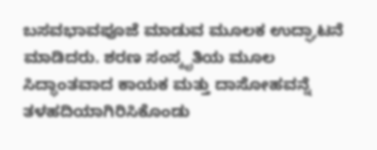ಬಸವಭಾವಪೂಜೆ ಮಾಡುವ ಮೂಲಕ ಉದ್ಘಾಟನೆ ಮಾಡಿದರು. ಶರಣ ಸಂಸ್ಕೃತಿಯ ಮೂಲ ಸಿದ್ಧಾಂತವಾದ ಕಾಯಕ ಮತ್ತು ದಾಸೋಹವನ್ನೆ ತಳಹದಿಯಾಗಿರಿಸಿಕೊಂಡು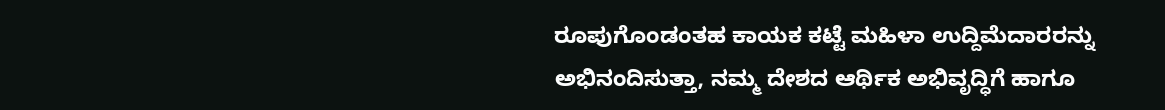ರೂಪುಗೊಂಡಂತಹ ಕಾಯಕ ಕಟ್ಟೆ ಮಹಿಳಾ ಉದ್ದಿಮೆದಾರರನ್ನು ಅಭಿನಂದಿಸುತ್ತಾ, ನಮ್ಮ ದೇಶದ ಆರ್ಥಿಕ ಅಭಿವೃದ್ಧಿಗೆ ಹಾಗೂ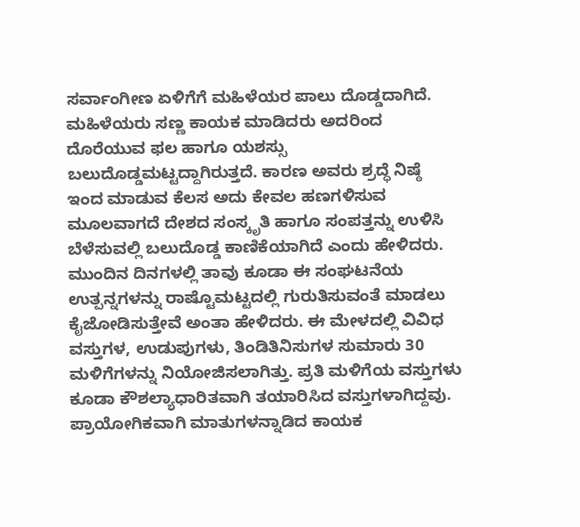ಸರ್ವಾಂಗೀಣ ಏಳಿಗೆಗೆ ಮಹಿಳೆಯರ ಪಾಲು ದೊಡ್ಡದಾಗಿದೆ. ಮಹಿಳೆಯರು ಸಣ್ಣ ಕಾಯಕ ಮಾಡಿದರು ಅದರಿಂದ ದೊರೆಯುವ ಫಲ ಹಾಗೂ ಯಶಸ್ಸು ಬಲುದೊಡ್ಡಮಟ್ಟದ್ದಾಗಿರುತ್ತದೆ. ಕಾರಣ ಅವರು ಶ್ರದ್ಧೆ ನಿಷ್ಠೆ ಇಂದ ಮಾಡುವ ಕೆಲಸ ಅದು ಕೇವಲ ಹಣಗಳಿಸುವ ಮೂಲವಾಗದೆ ದೇಶದ ಸಂಸ್ಕೃತಿ ಹಾಗೂ ಸಂಪತ್ತನ್ನು ಉಳಿಸಿ ಬೆಳೆಸುವಲ್ಲಿ ಬಲುದೊಡ್ಡ ಕಾಣಿಕೆಯಾಗಿದೆ ಎಂದು ಹೇಳಿದರು. ಮುಂದಿನ ದಿನಗಳಲ್ಲಿ ತಾವು ಕೂಡಾ ಈ ಸಂಘಟನೆಯ ಉತ್ಪನ್ನಗಳನ್ನು ರಾಷ್ಟೊಮಟ್ಟದಲ್ಲಿ ಗುರುತಿಸುವಂತೆ ಮಾಡಲು ಕೈಜೋಡಿಸುತ್ತೇವೆ ಅಂತಾ ಹೇಳಿದರು. ಈ ಮೇಳದಲ್ಲಿ ವಿವಿಧ ವಸ್ತುಗಳ, ಉಡುಪುಗಳು, ತಿಂಡಿತಿನಿಸುಗಳ ಸುಮಾರು 30 ಮಳಿಗೆಗಳನ್ನು ನಿಯೋಜಿಸಲಾಗಿತ್ತು. ಪ್ರತಿ ಮಳಿಗೆಯ ವಸ್ತುಗಳು ಕೂಡಾ ಕೌಶಲ್ಯಾಧಾರಿತವಾಗಿ ತಯಾರಿಸಿದ ವಸ್ತುಗಳಾಗಿದ್ದವು.
ಪ್ರಾಯೋಗಿಕವಾಗಿ ಮಾತುಗಳನ್ನಾಡಿದ ಕಾಯಕ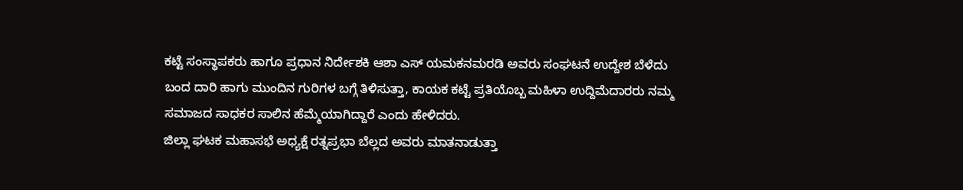ಕಟ್ಟೆ ಸಂಸ್ಥಾಪಕರು ಹಾಗೂ ಪ್ರಧಾನ ನಿರ್ದೇಶಕಿ ಆಶಾ ಎಸ್ ಯಮಕನಮರಡಿ ಅವರು ಸಂಘಟನೆ ಉದ್ದೇಶ ಬೆಳೆದು ಬಂದ ದಾರಿ ಹಾಗು ಮುಂದಿನ ಗುರಿಗಳ ಬಗ್ಗೆ ತಿಳಿಸುತ್ತಾ, ಕಾಯಕ ಕಟ್ಟೆ ಪ್ರತಿಯೊಬ್ಬ ಮಹಿಳಾ ಉದ್ದಿಮೆದಾರರು ನಮ್ಮ ಸಮಾಜದ ಸಾಧಕರ ಸಾಲಿನ ಹೆಮ್ಮೆಯಾಗಿದ್ದಾರೆ ಎಂದು ಹೇಳಿದರು.
ಜಿಲ್ಲಾ ಘಟಕ ಮಹಾಸಭೆ ಅಧ್ಯಕ್ಷೆ ರತ್ನಪ್ರಭಾ ಬೆಲ್ಲದ ಅವರು ಮಾತನಾಡುತ್ತಾ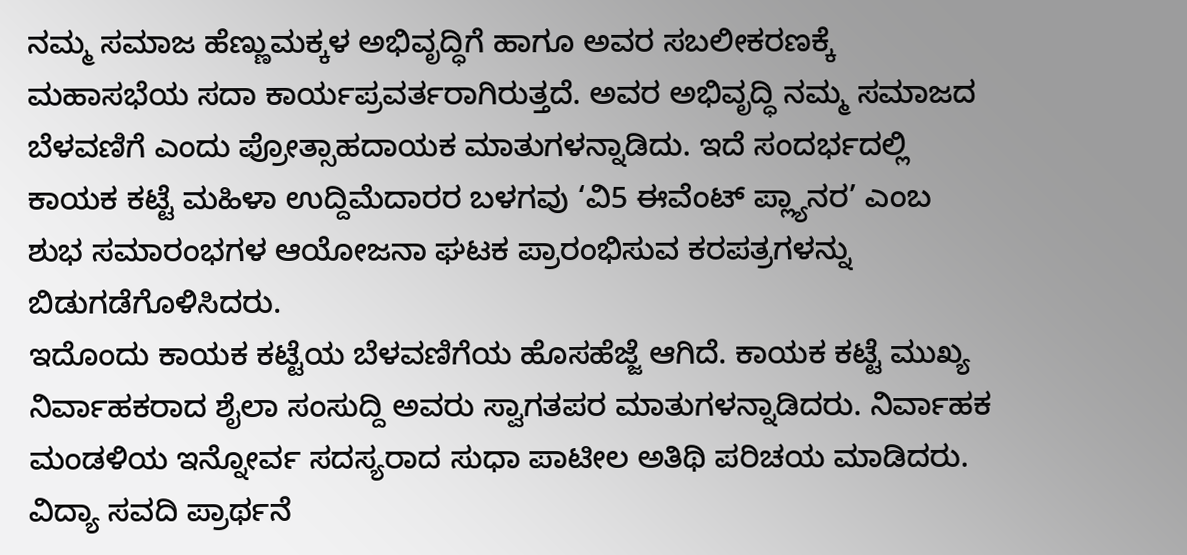ನಮ್ಮ ಸಮಾಜ ಹೆಣ್ಣುಮಕ್ಕಳ ಅಭಿವೃದ್ಧಿಗೆ ಹಾಗೂ ಅವರ ಸಬಲೀಕರಣಕ್ಕೆ ಮಹಾಸಭೆಯ ಸದಾ ಕಾರ್ಯಪ್ರವರ್ತರಾಗಿರುತ್ತದೆ. ಅವರ ಅಭಿವೃದ್ಧಿ ನಮ್ಮ ಸಮಾಜದ ಬೆಳವಣಿಗೆ ಎಂದು ಪ್ರೋತ್ಸಾಹದಾಯಕ ಮಾತುಗಳನ್ನಾಡಿದು. ಇದೆ ಸಂದರ್ಭದಲ್ಲಿ ಕಾಯಕ ಕಟ್ಟೆ ಮಹಿಳಾ ಉದ್ದಿಮೆದಾರರ ಬಳಗವು ‘ವಿ5 ಈವೆಂಟ್ ಪ್ಲ್ಯಾನರ’ ಎಂಬ ಶುಭ ಸಮಾರಂಭಗಳ ಆಯೋಜನಾ ಘಟಕ ಪ್ರಾರಂಭಿಸುವ ಕರಪತ್ರಗಳನ್ನು ಬಿಡುಗಡೆಗೊಳಿಸಿದರು.
ಇದೊಂದು ಕಾಯಕ ಕಟ್ಟೆಯ ಬೆಳವಣಿಗೆಯ ಹೊಸಹೆಜ್ಜೆ ಆಗಿದೆ. ಕಾಯಕ ಕಟ್ಟೆ ಮುಖ್ಯ ನಿರ್ವಾಹಕರಾದ ಶೈಲಾ ಸಂಸುದ್ದಿ ಅವರು ಸ್ವಾಗತಪರ ಮಾತುಗಳನ್ನಾಡಿದರು. ನಿರ್ವಾಹಕ ಮಂಡಳಿಯ ಇನ್ನೋರ್ವ ಸದಸ್ಯರಾದ ಸುಧಾ ಪಾಟೀಲ ಅತಿಥಿ ಪರಿಚಯ ಮಾಡಿದರು. ವಿದ್ಯಾ ಸವದಿ ಪ್ರಾರ್ಥನೆ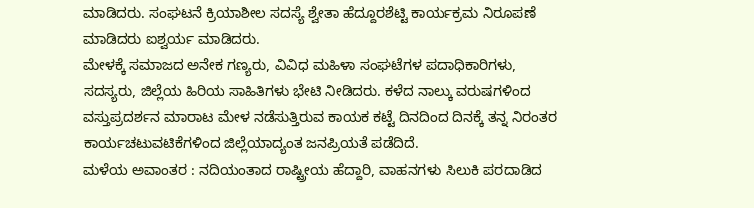ಮಾಡಿದರು. ಸಂಘಟನೆ ಕ್ರಿಯಾಶೀಲ ಸದಸ್ಯೆ ಶ್ವೇತಾ ಹೆದ್ದೂರಶೆಟ್ಟಿ ಕಾರ್ಯಕ್ರಮ ನಿರೂಪಣೆ ಮಾಡಿದರು ಐಶ್ವರ್ಯ ಮಾಡಿದರು.
ಮೇಳಕ್ಕೆ ಸಮಾಜದ ಅನೇಕ ಗಣ್ಯರು, ವಿವಿಧ ಮಹಿಳಾ ಸಂಘಟೆಗಳ ಪದಾಧಿಕಾರಿಗಳು, ಸದಸ್ಯರು, ಜಿಲ್ಲೆಯ ಹಿರಿಯ ಸಾಹಿತಿಗಳು ಭೇಟಿ ನೀಡಿದರು. ಕಳೆದ ನಾಲ್ಕು ವರುಷಗಳಿಂದ ವಸ್ತುಪ್ರದರ್ಶನ ಮಾರಾಟ ಮೇಳ ನಡೆಸುತ್ತಿರುವ ಕಾಯಕ ಕಟ್ಟೆ ದಿನದಿಂದ ದಿನಕ್ಕೆ ತನ್ನ ನಿರಂತರ ಕಾರ್ಯಚಟುವಟಿಕೆಗಳಿಂದ ಜಿಲ್ಲೆಯಾದ್ಯಂತ ಜನಪ್ರಿಯತೆ ಪಡೆದಿದೆ.
ಮಳೆಯ ಅವಾಂತರ : ನದಿಯಂತಾದ ರಾಷ್ಟ್ರೀಯ ಹೆದ್ದಾರಿ, ವಾಹನಗಳು ಸಿಲುಕಿ ಪರದಾಡಿದ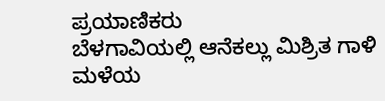ಪ್ರಯಾಣಿಕರು
ಬೆಳಗಾವಿಯಲ್ಲಿ ಆನೆಕಲ್ಲು ಮಿಶ್ರಿತ ಗಾಳಿ ಮಳೆಯ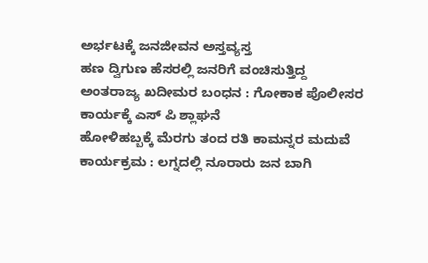ಅರ್ಭಟಕ್ಕೆ ಜನಜೀವನ ಅಸ್ತವ್ಯಸ್ತ
ಹಣ ದ್ವಿಗುಣ ಹೆಸರಲ್ಲಿ ಜನರಿಗೆ ವಂಚಿಸುತ್ತಿದ್ದ ಅಂತರಾಜ್ಯ ಖದೀಮರ ಬಂಧನ : ಗೋಕಾಕ ಪೊಲೀಸರ ಕಾರ್ಯಕ್ಕೆ ಎಸ್ ಪಿ ಶ್ಲಾಘನೆ
ಹೋಳಿಹಬ್ಬಕ್ಕೆ ಮೆರಗು ತಂದ ರತಿ ಕಾಮನ್ನರ ಮದುವೆ ಕಾರ್ಯಕ್ರಮ : ಲಗ್ನದಲ್ಲಿ ನೂರಾರು ಜನ ಬಾಗಿ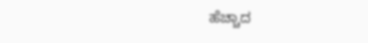ಹೆಚ್ಚಾದ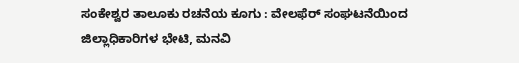ಸಂಕೇಶ್ವರ ತಾಲೂಕು ರಚನೆಯ ಕೂಗು : ವೇಲಫೆರ್ ಸಂಘಟನೆಯಿಂದ ಜಿಲ್ಲಾಧಿಕಾರಿಗಳ ಭೇಟಿ, ಮನವಿ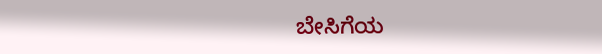ಬೇಸಿಗೆಯ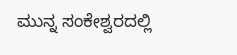ಮುನ್ನ ಸಂಕೇಶ್ವರದಲ್ಲಿ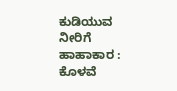ಕುಡಿಯುವ ನೀರಿಗೆ ಹಾಹಾಕಾರ : ಕೊಳವೆ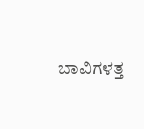ಬಾವಿಗಳತ್ತ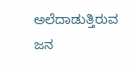ಅಲೆದಾಡುತ್ತಿರುವ ಜನ